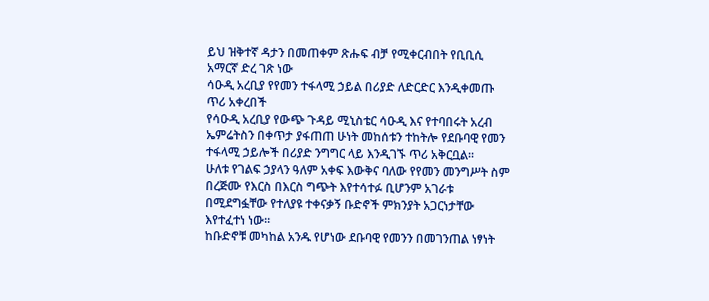ይህ ዝቅተኛ ዳታን በመጠቀም ጽሑፍ ብቻ የሚቀርብበት የቢቢሲ አማርኛ ድረ ገጽ ነው
ሳዑዲ አረቢያ የየመን ተፋላሚ ኃይል በሪያድ ለድርድር እንዲቀመጡ ጥሪ አቀረበች
የሳዑዲ አረቢያ የውጭ ጉዳይ ሚኒስቴር ሳዑዲ እና የተባበሩት አረብ ኤምሬትስን በቀጥታ ያፋጠጠ ሁነት መከሰቱን ተከትሎ የደቡባዊ የመን ተፋላሚ ኃይሎች በሪያድ ንግግር ላይ እንዲገኙ ጥሪ አቅርቧል።
ሁለቱ የገልፍ ኃያላን ዓለም አቀፍ እውቅና ባለው የየመን መንግሥት ስም በረጅሙ የእርስ በእርስ ግጭት እየተሳተፉ ቢሆንም አገራቱ በሚደግፏቸው የተለያዩ ተቀናቃኝ ቡድኖች ምክንያት አጋርነታቸው እየተፈተነ ነው።
ከቡድኖቹ መካከል አንዱ የሆነው ደቡባዊ የመንን በመገንጠል ነፃነት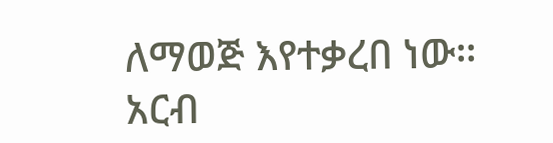ለማወጅ እየተቃረበ ነው።
አርብ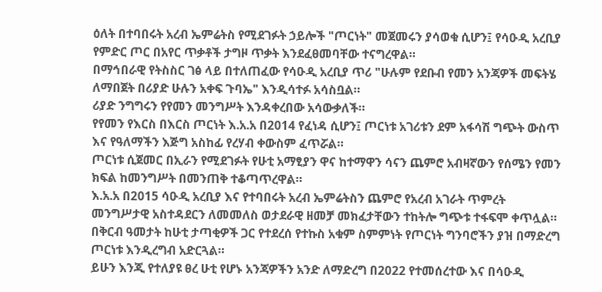ዕለት በተባበሩት አረብ ኤምሬትስ የሚደገፉት ኃይሎች "ጦርነት" መጀመሩን ያሳወቁ ሲሆን፤ የሳዑዲ አረቢያ የምድር ጦር በአየር ጥቃቶች ታግዞ ጥቃት እንደፈፀመባቸው ተናግረዋል።
በማኅበራዊ የትስስር ገፅ ላይ በተለጠፈው የሳዑዲ አረቢያ ጥሪ "ሁሉም የደቡብ የመን አንጃዎች መፍትሄ ለማበጀት በሪያድ ሁሉን አቀፍ ጉባኤ" እንዲሳተፉ አሳስቧል።
ሪያድ ንግግሩን የየመን መንግሥት እንዳቀረበው አሳውቃለች።
የየመን የእርስ በእርስ ጦርነት እ.አ.አ በ2014 የፈነዳ ሲሆን፤ ጦርነቱ አገሪቱን ደም አፋሳሽ ግጭት ውስጥ እና የዓለማችን እጅግ አስከፊ የረሃብ ቀውስም ፈጥሯል።
ጦርነቱ ሲጀመር በኢራን የሚደገፉት የሁቲ አማፂያን ዋና ከተማዋን ሳናን ጨምሮ አብዛኛውን የሰሜን የመን ክፍል ከመንግሥት በመንጠቅ ተቆጣጥረዋል።
እ.አ.አ በ2015 ሳዑዲ አረቢያ እና የተባበሩት አረብ ኤምሬትስን ጨምሮ የአረብ አገራት ጥምረት መንግሥታዊ አስተዳደርን ለመመለስ ወታደራዊ ዘመቻ መክፈታቸውን ተከትሎ ግጭቱ ተፋፍሞ ቀጥሏል።
በቅርብ ዓመታት ከሁቲ ታጣቂዎች ጋር የተደረሰ የተኩስ አቁም ስምምነት የጦርነት ግንባሮችን ያዝ በማድረግ ጦርነቱ እንዲረግብ አድርጓል።
ይሁን እንጂ የተለያዩ ፀረ ሁቲ የሆኑ አንጃዎችን አንድ ለማድረግ በ2022 የተመሰረተው እና በሳዑዲ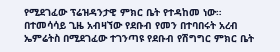የሚደገፈው ፕሬዝዳንታዊ ምክር ቤት የተዳከመ ነው።
በተመሳሳይ ጊዜ አብዛኘው የደቡብ የመን በተባበሩት አረብ ኤምሬትስ በሚደገፈው ተገንጣዩ የደቡብ የሽግግር ምክር ቤት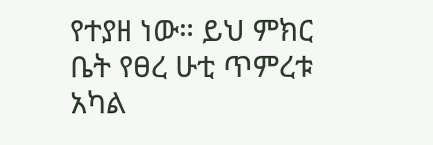የተያዘ ነው። ይህ ምክር ቤት የፀረ ሁቲ ጥምረቱ አካል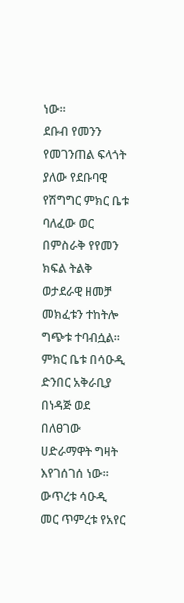ነው።
ደቡብ የመንን የመገንጠል ፍላጎት ያለው የደቡባዊ የሽግግር ምክር ቤቱ ባለፈው ወር በምስራቅ የየመን ክፍል ትልቅ ወታደራዊ ዘመቻ መክፈቱን ተከትሎ ግጭቱ ተባብሷል።
ምክር ቤቱ በሳዑዲ ድንበር አቅራቢያ በነዳጅ ወደ በለፀገው ሀድራማዋት ግዛት እየገሰገሰ ነው።
ውጥረቱ ሳዑዲ መር ጥምረቱ የአየር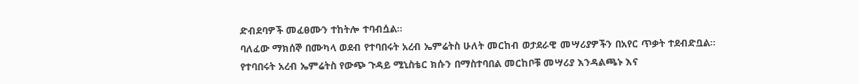ድብደባዎች መፈፀሙን ተከትሎ ተባብሷል።
ባለፈው ማክሰኞ በሙካላ ወደብ የተባበሩት አረብ ኤምሬትስ ሁለት መርከብ ወታደራዊ መሣሪያዎችን በአየር ጥቃት ተደብድቧል።
የተባበሩት አረብ ኤምሬትስ የውጭ ጉዳይ ሚኒስቴር ክሱን በማስተባበል መርከቦቹ መሣሪያ እንዳልጫኑ እና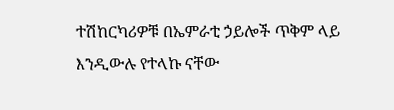ተሽከርካሪዎቹ በኤምራቲ ኃይሎች ጥቅም ላይ እንዲውሉ የተላኩ ናቸው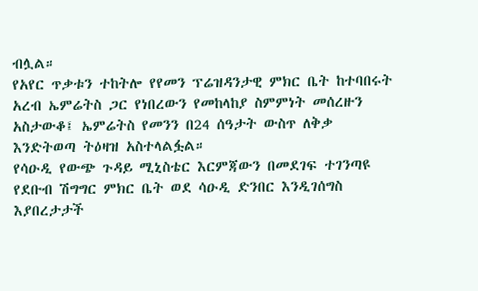ብሏል።
የአየር ጥቃቱን ተከትሎ የየመን ፕሬዝዳንታዊ ምክር ቤት ከተባበሩት አረብ ኤምሬትስ ጋር የነበረውን የመከላከያ ስምምነት መሰረዙን አስታውቆ፤ ኤምሬትስ የመንን በ24 ሰዓታት ውስጥ ለቅቃ እንድትወጣ ትዕዛዝ አስተላልፏል።
የሳዑዲ የውጭ ጉዳይ ሚኒስቴር እርምጃውን በመደገፍ ተገንጣዩ የደቡብ ሽግግር ምክር ቤት ወደ ሳዑዲ ድንበር እንዲገሰግስ እያበረታታች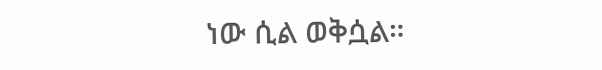ነው ሲል ወቅሷል።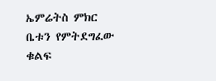ኤምሬትስ ምክር ቤቱን የምትደግፈው ቁልፍ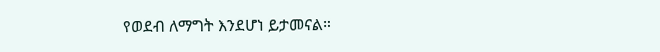የወደብ ለማግት እንደሆነ ይታመናል።